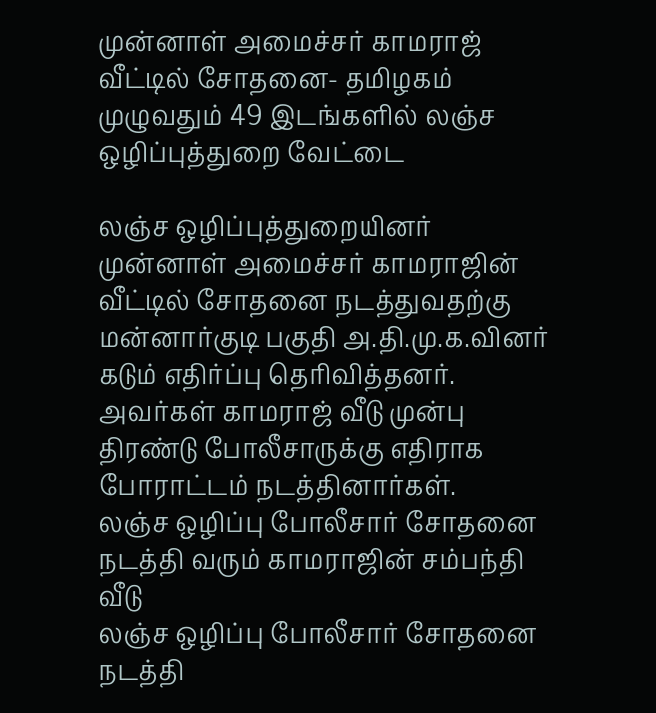முன்னாள் அமைச்சர் காமராஜ் வீட்டில் சோதனை- தமிழகம் முழுவதும் 49 இடங்களில் லஞ்ச ஒழிப்புத்துறை வேட்டை

லஞ்ச ஒழிப்புத்துறையினர் முன்னாள் அமைச்சர் காமராஜின் வீட்டில் சோதனை நடத்துவதற்கு மன்னார்குடி பகுதி அ.தி.மு.க.வினர் கடும் எதிர்ப்பு தெரிவித்தனர். அவர்கள் காமராஜ் வீடு முன்பு திரண்டு போலீசாருக்கு எதிராக போராட்டம் நடத்தினார்கள்.
லஞ்ச ஒழிப்பு போலீசார் சோதனை நடத்தி வரும் காமராஜின் சம்பந்தி வீடு
லஞ்ச ஒழிப்பு போலீசார் சோதனை நடத்தி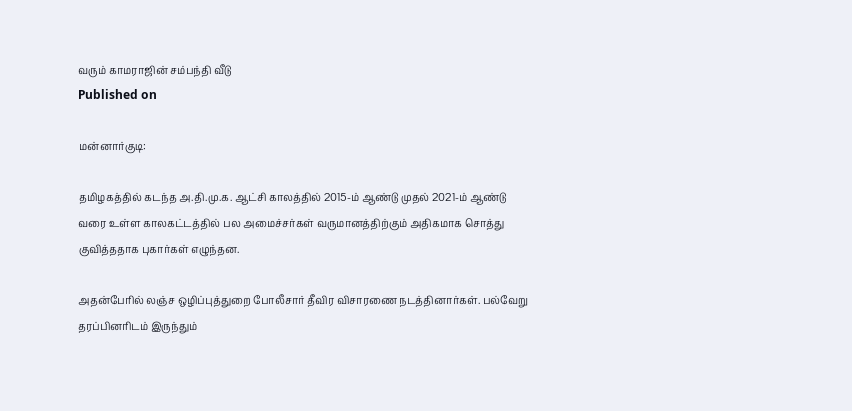வரும் காமராஜின் சம்பந்தி வீடு
Published on

மன்னார்குடி:

தமிழகத்தில் கடந்த அ.தி.மு.க. ஆட்சி காலத்தில் 2015-ம் ஆண்டு முதல் 2021-ம் ஆண்டு வரை உள்ள காலகட்டத்தில் பல அமைச்சர்கள் வருமானத்திற்கும் அதிகமாக சொத்து குவித்ததாக புகார்கள் எழுந்தன.

அதன்பேரில் லஞ்ச ஒழிப்புத்துறை போலீசார் தீவிர விசாரணை நடத்தினார்கள். பல்வேறு தரப்பினரிடம் இருந்தும்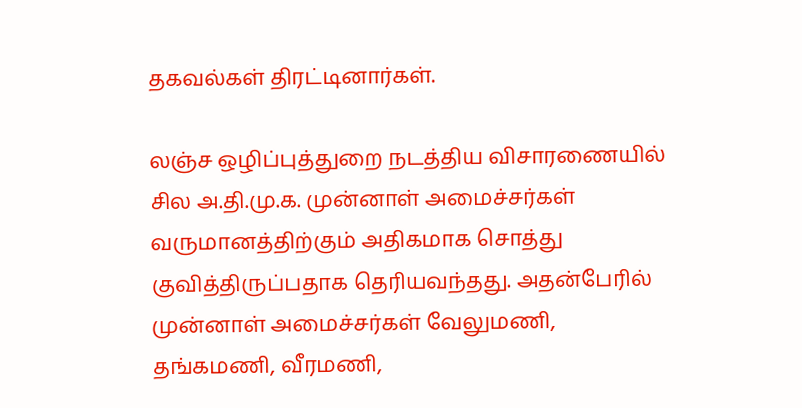தகவல்கள் திரட்டினார்கள்.

லஞ்ச ஒழிப்புத்துறை நடத்திய விசாரணையில் சில அ.தி.மு.க. முன்னாள் அமைச்சர்கள் வருமானத்திற்கும் அதிகமாக சொத்து குவித்திருப்பதாக தெரியவந்தது. அதன்பேரில் முன்னாள் அமைச்சர்கள் வேலுமணி, தங்கமணி, வீரமணி,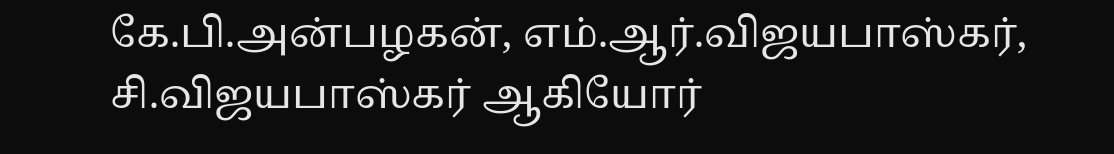கே.பி.அன்பழகன், எம்.ஆர்.விஜயபாஸ்கர், சி.விஜயபாஸ்கர் ஆகியோர்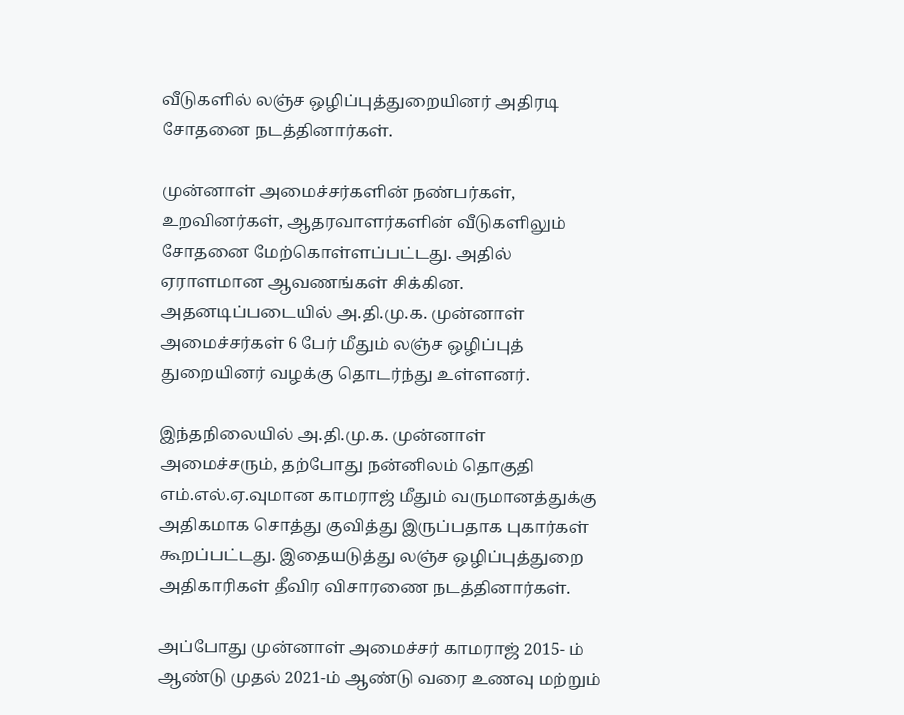வீடுகளில் லஞ்ச ஒழிப்புத்துறையினர் அதிரடி சோதனை நடத்தினார்கள்.

முன்னாள் அமைச்சர்களின் நண்பர்கள், உறவினர்கள், ஆதரவாளர்களின் வீடுகளிலும் சோதனை மேற்கொள்ளப்பட்டது. அதில் ஏராளமான ஆவணங்கள் சிக்கின. அதனடிப்படையில் அ.தி.மு.க. முன்னாள் அமைச்சர்கள் 6 பேர் மீதும் லஞ்ச ஒழிப்புத் துறையினர் வழக்கு தொடர்ந்து உள்ளனர்.

இந்தநிலையில் அ.தி.மு.க. முன்னாள் அமைச்சரும், தற்போது நன்னிலம் தொகுதி எம்.எல்.ஏ.வுமான காமராஜ் மீதும் வருமானத்துக்கு அதிகமாக சொத்து குவித்து இருப்பதாக புகார்கள் கூறப்பட்டது. இதையடுத்து லஞ்ச ஒழிப்புத்துறை அதிகாரிகள் தீவிர விசாரணை நடத்தினார்கள்.

அப்போது முன்னாள் அமைச்சர் காமராஜ் 2015- ம் ஆண்டு முதல் 2021-ம் ஆண்டு வரை உணவு மற்றும்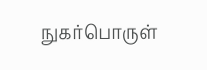நுகர்பொருள்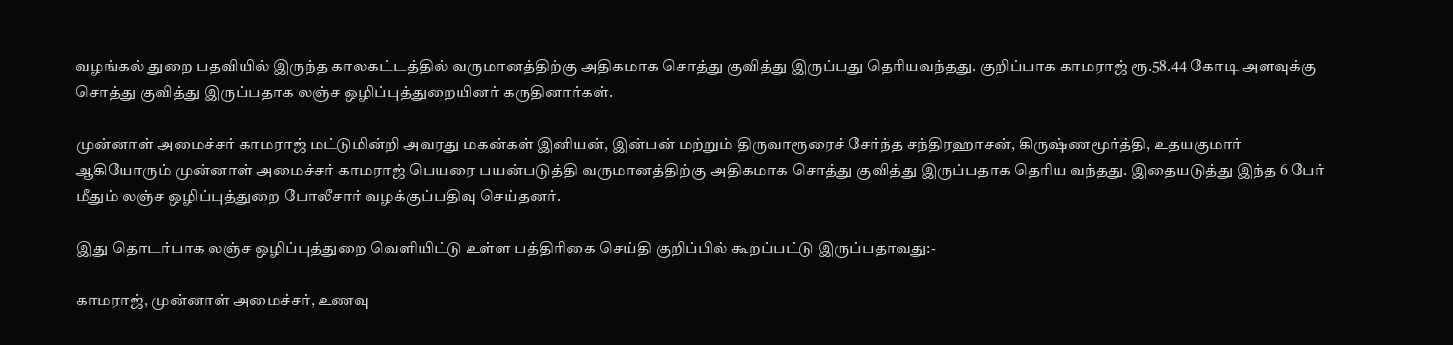வழங்கல் துறை பதவியில் இருந்த காலகட்டத்தில் வருமானத்திற்கு அதிகமாக சொத்து குவித்து இருப்பது தெரியவந்தது. குறிப்பாக காமராஜ் ரூ.58.44 கோடி அளவுக்கு சொத்து குவித்து இருப்பதாக லஞ்ச ஒழிப்புத்துறையினர் கருதினார்கள்.

முன்னாள் அமைச்சர் காமராஜ் மட்டுமின்றி அவரது மகன்கள் இனியன், இன்பன் மற்றும் திருவாரூரைச் சேர்ந்த சந்திரஹாசன், கிருஷ்ணமூர்த்தி, உதயகுமார் ஆகியோரும் முன்னாள் அமைச்சர் காமராஜ் பெயரை பயன்படுத்தி வருமானத்திற்கு அதிகமாக சொத்து குவித்து இருப்பதாக தெரிய வந்தது. இதையடுத்து இந்த 6 பேர் மீதும் லஞ்ச ஒழிப்புத்துறை போலீசார் வழக்குப்பதிவு செய்தனர்.

இது தொடர்பாக லஞ்ச ஒழிப்புத்துறை வெளியிட்டு உள்ள பத்திரிகை செய்தி குறிப்பில் கூறப்பட்டு இருப்பதாவது:-

காமராஜ், முன்னாள் அமைச்சர், உணவு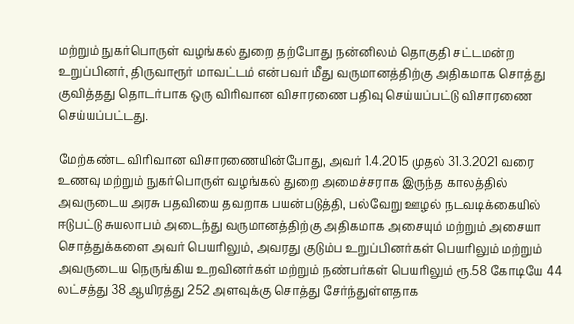மற்றும் நுகர்பொருள் வழங்கல் துறை தற்போது நன்னிலம் தொகுதி சட்டமன்ற உறுப்பினர், திருவாரூர் மாவட்டம் என்பவர் மீது வருமானத்திற்கு அதிகமாக சொத்து குவித்தது தொடர்பாக ஒரு விரிவான விசாரணை பதிவு செய்யப்பட்டு விசாரணை செய்யப்பட்டது.

மேற்கண்ட விரிவான விசாரணையின்போது, அவர் 1.4.2015 முதல் 31.3.2021 வரை உணவு மற்றும் நுகர்பொருள் வழங்கல் துறை அமைச்சராக இருந்த காலத்தில் அவருடைய அரசு பதவியை தவறாக பயன்படுத்தி, பல்வேறு ஊழல் நடவடிக்கையில் ஈடுபட்டு சுயலாபம் அடைந்து வருமானத்திற்கு அதிகமாக அசையும் மற்றும் அசையா சொத்துக்களை அவர் பெயரிலும், அவரது குடும்ப உறுப்பினர்கள் பெயரிலும் மற்றும் அவருடைய நெருங்கிய உறவினர்கள் மற்றும் நண்பர்கள் பெயரிலும் ரூ.58 கோடியே 44 லட்சத்து 38 ஆயிரத்து 252 அளவுக்கு சொத்து சேர்ந்துள்ளதாக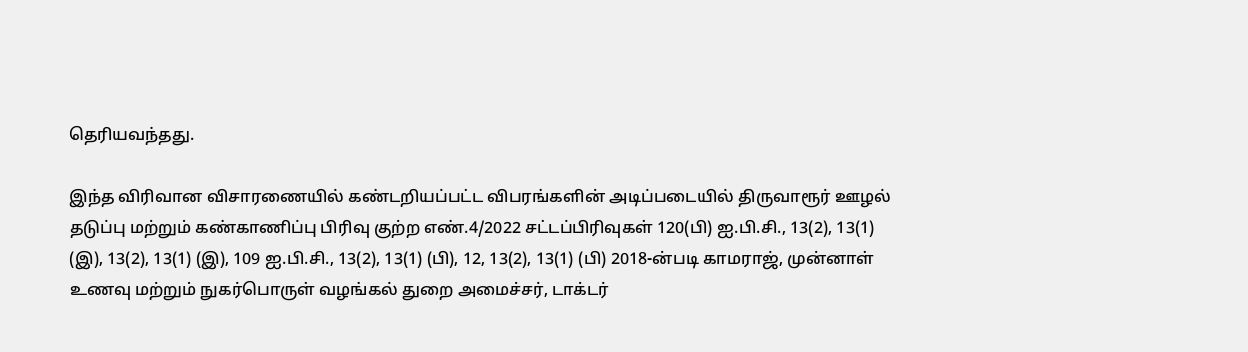தெரியவந்தது.

இந்த விரிவான விசாரணையில் கண்டறியப்பட்ட விபரங்களின் அடிப்படையில் திருவாரூர் ஊழல் தடுப்பு மற்றும் கண்காணிப்பு பிரிவு குற்ற எண்.4/2022 சட்டப்பிரிவுகள் 120(பி) ஐ.பி.சி., 13(2), 13(1) (இ), 13(2), 13(1) (இ), 109 ஐ.பி.சி., 13(2), 13(1) (பி), 12, 13(2), 13(1) (பி) 2018-ன்படி காமராஜ், முன்னாள் உணவு மற்றும் நுகர்பொருள் வழங்கல் துறை அமைச்சர், டாக்டர்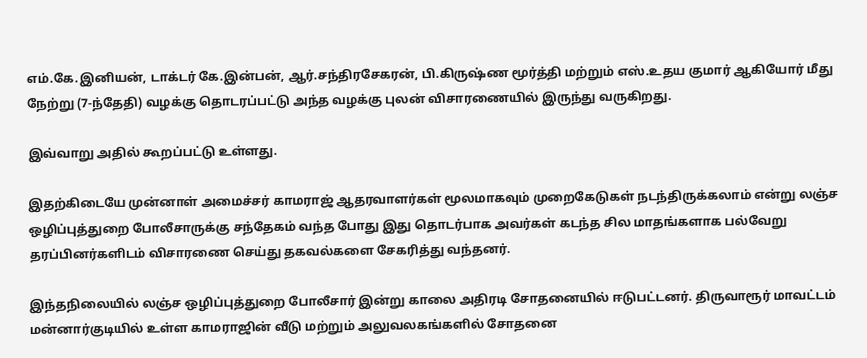எம்.கே.இனியன், டாக்டர் கே.இன்பன், ஆர்.சந்திரசேகரன், பி.கிருஷ்ண மூர்த்தி மற்றும் எஸ்.உதய குமார் ஆகியோர் மீது நேற்று (7-ந்தேதி) வழக்கு தொடரப்பட்டு அந்த வழக்கு புலன் விசாரணையில் இருந்து வருகிறது.

இவ்வாறு அதில் கூறப்பட்டு உள்ளது.

இதற்கிடையே முன்னாள் அமைச்சர் காமராஜ் ஆதரவாளர்கள் மூலமாகவும் முறைகேடுகள் நடந்திருக்கலாம் என்று லஞ்ச ஒழிப்புத்துறை போலீசாருக்கு சந்தேகம் வந்த போது இது தொடர்பாக அவர்கள் கடந்த சில மாதங்களாக பல்வேறு தரப்பினர்களிடம் விசாரணை செய்து தகவல்களை சேகரித்து வந்தனர்.

இந்தநிலையில் லஞ்ச ஒழிப்புத்துறை போலீசார் இன்று காலை அதிரடி சோதனையில் ஈடுபட்டனர். திருவாரூர் மாவட்டம் மன்னார்குடியில் உள்ள காமராஜின் வீடு மற்றும் அலுவலகங்களில் சோதனை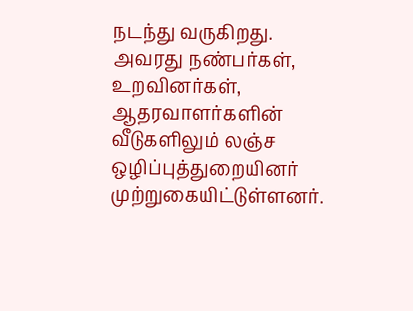நடந்து வருகிறது. அவரது நண்பர்கள், உறவினர்கள், ஆதரவாளர்களின் வீடுகளிலும் லஞ்ச ஒழிப்புத்துறையினர் முற்றுகையிட்டுள்ளனர்.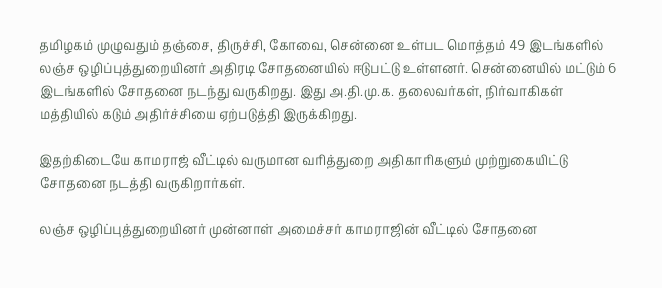தமிழகம் முழுவதும் தஞ்சை, திருச்சி, கோவை, சென்னை உள்பட மொத்தம் 49 இடங்களில் லஞ்ச ஒழிப்புத்துறையினர் அதிரடி சோதனையில் ஈடுபட்டு உள்ளனர். சென்னையில் மட்டும் 6 இடங்களில் சோதனை நடந்து வருகிறது. இது அ.தி.மு.க. தலைவர்கள், நிர்வாகிகள் மத்தியில் கடும் அதிர்ச்சியை ஏற்படுத்தி இருக்கிறது.

இதற்கிடையே காமராஜ் வீட்டில் வருமான வரித்துறை அதிகாரிகளும் முற்றுகையிட்டு சோதனை நடத்தி வருகிறார்கள்.

லஞ்ச ஒழிப்புத்துறையினர் முன்னாள் அமைச்சர் காமராஜின் வீட்டில் சோதனை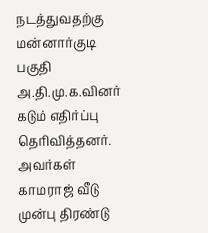நடத்துவதற்கு மன்னார்குடி பகுதி அ.தி.மு.க.வினர் கடும் எதிர்ப்பு தெரிவித்தனர். அவர்கள் காமராஜ் வீடு முன்பு திரண்டு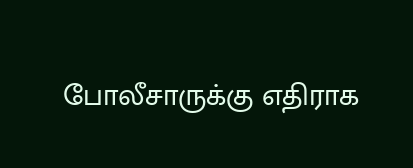போலீசாருக்கு எதிராக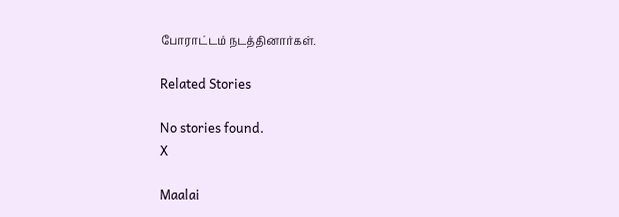போராட்டம் நடத்தினார்கள்.

Related Stories

No stories found.
X

Maalai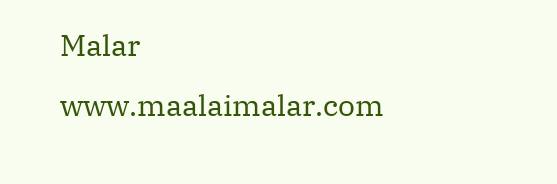Malar
www.maalaimalar.com